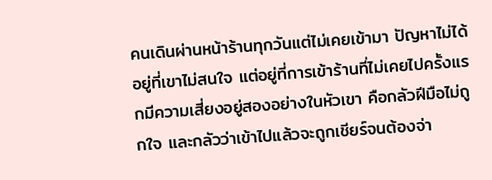คนเดินผ่านหน้าร้านทุกวันแต่ไม่เคยเข้ามา ปัญหาไม่ได้อยู่ที่เขาไม่สนใจ แต่อยู่ที่การเข้าร้านที่ไม่เคยไปครั้งแรกมีความเสี่ยงอยู่สองอย่างในหัวเขา คือกลัวฝีมือไม่ถูกใจ และกลัวว่าเข้าไปแล้วจะถูกเชียร์จนต้องจ่า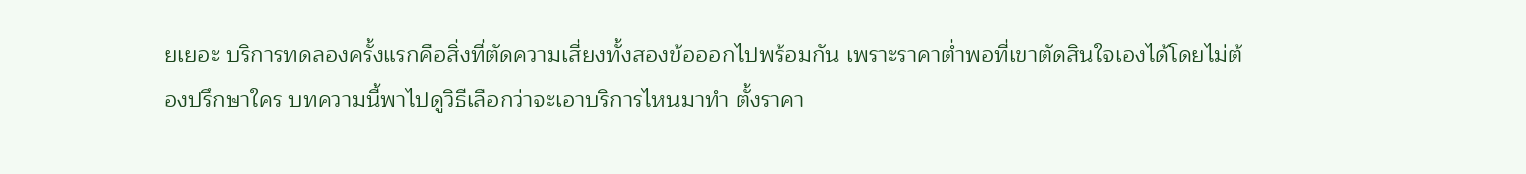ยเยอะ บริการทดลองครั้งแรกคือสิ่งที่ตัดความเสี่ยงทั้งสองข้อออกไปพร้อมกัน เพราะราคาต่ำพอที่เขาตัดสินใจเองได้โดยไม่ต้องปรึกษาใคร บทความนี้พาไปดูวิธีเลือกว่าจะเอาบริการไหนมาทำ ตั้งราคา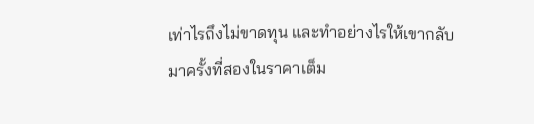เท่าไรถึงไม่ขาดทุน และทำอย่างไรให้เขากลับมาครั้งที่สองในราคาเต็ม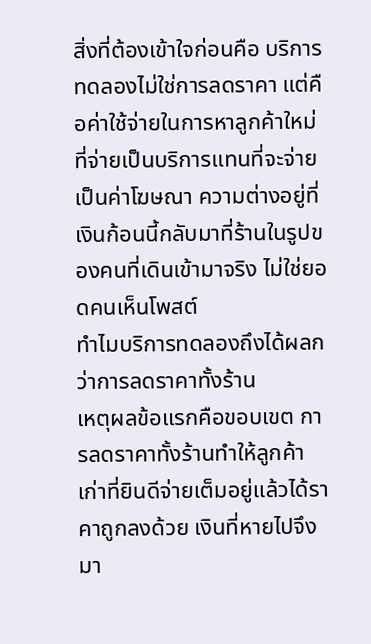สิ่งที่ต้องเข้าใจก่อนคือ บริการทดลองไม่ใช่การลดราคา แต่คือค่าใช้จ่ายในการหาลูกค้าใหม่ที่จ่ายเป็นบริการแทนที่จะจ่ายเป็นค่าโฆษณา ความต่างอยู่ที่เงินก้อนนี้กลับมาที่ร้านในรูปของคนที่เดินเข้ามาจริง ไม่ใช่ยอดคนเห็นโพสต์
ทำไมบริการทดลองถึงได้ผลกว่าการลดราคาทั้งร้าน
เหตุผลข้อแรกคือขอบเขต การลดราคาทั้งร้านทำให้ลูกค้าเก่าที่ยินดีจ่ายเต็มอยู่แล้วได้ราคาถูกลงด้วย เงินที่หายไปจึงมา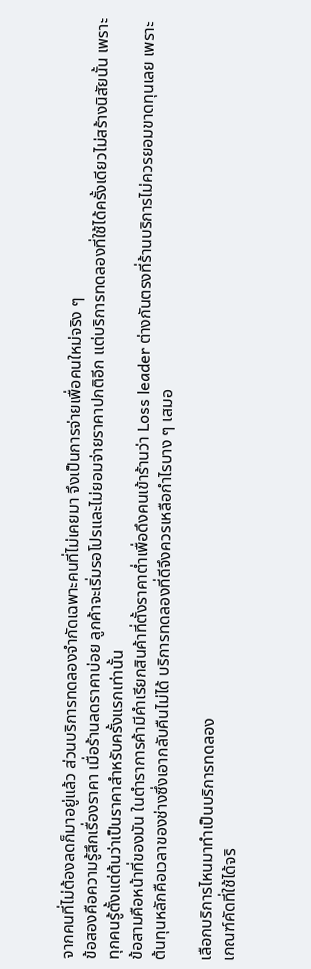จากคนที่ไม่ต้องลดก็มาอยู่แล้ว ส่วนบริการทดลองจำกัดเฉพาะคนที่ไม่เคยมา จึงเป็นการจ่ายเพื่อคนใหม่จริง ๆ
ข้อสองคือความรู้สึกเรื่องราคา เมื่อร้านลดราคาบ่อย ลูกค้าจะเริ่มรอโปรและไม่ยอมจ่ายราคาปกติอีก แต่บริการทดลองที่ใช้ได้ครั้งเดียวไม่สร้างนิสัยนั้น เพราะทุกคนรู้ตั้งแต่ต้นว่าเป็นราคาสำหรับครั้งแรกเท่านั้น
ข้อสามคือหน้าที่ของมัน ในตำราการค้ามีคำเรียกสินค้าที่ตั้งราคาต่ำเพื่อดึงคนเข้าร้านว่า Loss leader ต่างกันตรงที่ร้านบริการไม่ควรยอมขาดทุนเลย เพราะต้นทุนหลักคือเวลาของช่างซึ่งเอากลับคืนไม่ได้ บริการทดลองที่ดีจึงควรเหลือกำไรบาง ๆ เสมอ

เลือกบริการไหนมาทำเป็นบริการทดลอง
เกณฑ์คัดที่ใช้ได้จริ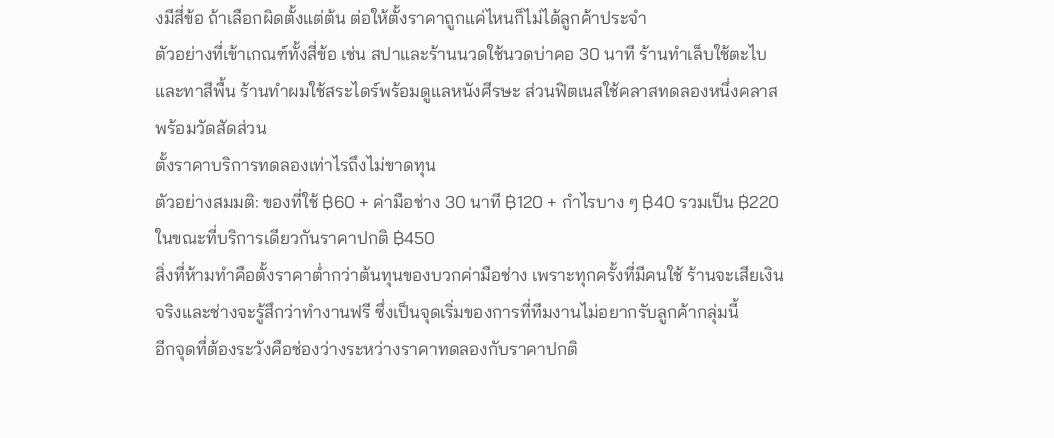งมีสี่ข้อ ถ้าเลือกผิดตั้งแต่ต้น ต่อให้ตั้งราคาถูกแค่ไหนก็ไม่ได้ลูกค้าประจำ
ตัวอย่างที่เข้าเกณฑ์ทั้งสี่ข้อ เช่น สปาและร้านนวดใช้นวดบ่าคอ 30 นาที ร้านทำเล็บใช้ตะไบและทาสีพื้น ร้านทำผมใช้สระไดร์พร้อมดูแลหนังศีรษะ ส่วนฟิตเนสใช้คลาสทดลองหนึ่งคลาสพร้อมวัดสัดส่วน
ตั้งราคาบริการทดลองเท่าไรถึงไม่ขาดทุน
ตัวอย่างสมมติ: ของที่ใช้ ฿60 + ค่ามือช่าง 30 นาที ฿120 + กำไรบาง ๆ ฿40 รวมเป็น ฿220 ในขณะที่บริการเดียวกันราคาปกติ ฿450
สิ่งที่ห้ามทำคือตั้งราคาต่ำกว่าต้นทุนของบวกค่ามือช่าง เพราะทุกครั้งที่มีคนใช้ ร้านจะเสียเงินจริงและช่างจะรู้สึกว่าทำงานฟรี ซึ่งเป็นจุดเริ่มของการที่ทีมงานไม่อยากรับลูกค้ากลุ่มนี้
อีกจุดที่ต้องระวังคือช่องว่างระหว่างราคาทดลองกับราคาปกติ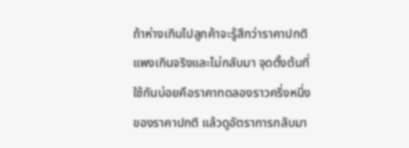ถ้าห่างเกินไปลูกค้าจะรู้สึกว่าราคาปกติแพงเกินจริงและไม่กลับมา จุดตั้งต้นที่ใช้กันบ่อยคือราคาทดลองราวครึ่งหนึ่งของราคาปกติ แล้วดูอัตราการกลับมา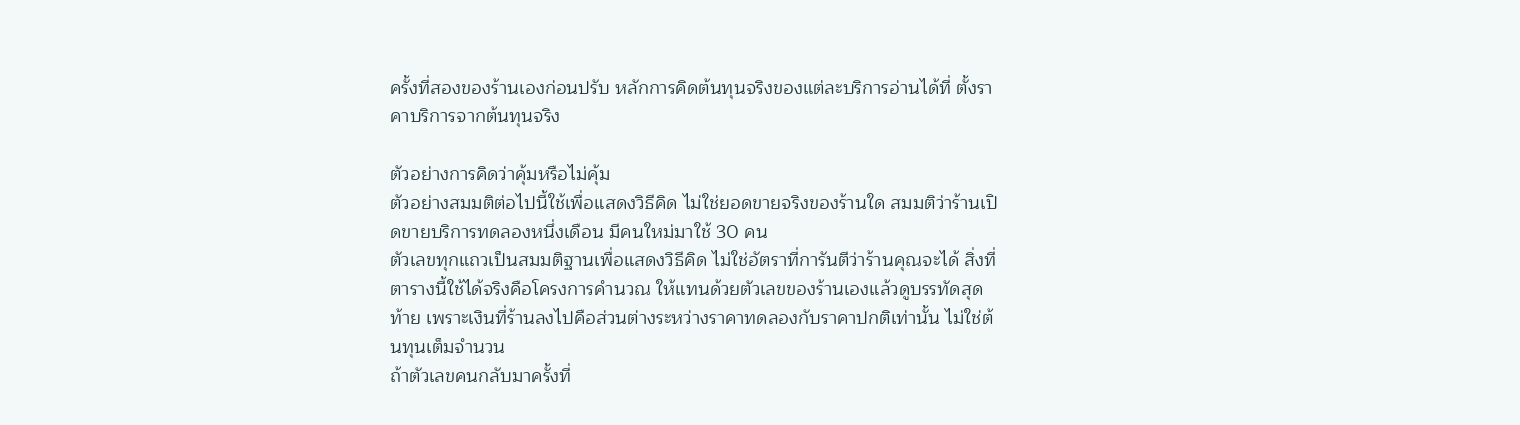ครั้งที่สองของร้านเองก่อนปรับ หลักการคิดต้นทุนจริงของแต่ละบริการอ่านได้ที่ ตั้งราคาบริการจากต้นทุนจริง

ตัวอย่างการคิดว่าคุ้มหรือไม่คุ้ม
ตัวอย่างสมมติต่อไปนี้ใช้เพื่อแสดงวิธีคิด ไม่ใช่ยอดขายจริงของร้านใด สมมติว่าร้านเปิดขายบริการทดลองหนึ่งเดือน มีคนใหม่มาใช้ 30 คน
ตัวเลขทุกแถวเป็นสมมติฐานเพื่อแสดงวิธีคิด ไม่ใช่อัตราที่การันตีว่าร้านคุณจะได้ สิ่งที่ตารางนี้ใช้ได้จริงคือโครงการคำนวณ ให้แทนด้วยตัวเลขของร้านเองแล้วดูบรรทัดสุดท้าย เพราะเงินที่ร้านลงไปคือส่วนต่างระหว่างราคาทดลองกับราคาปกติเท่านั้น ไม่ใช่ต้นทุนเต็มจำนวน
ถ้าตัวเลขคนกลับมาครั้งที่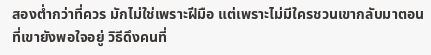สองต่ำกว่าที่ควร มักไม่ใช่เพราะฝีมือ แต่เพราะไม่มีใครชวนเขากลับมาตอนที่เขายังพอใจอยู่ วิธีดึงคนที่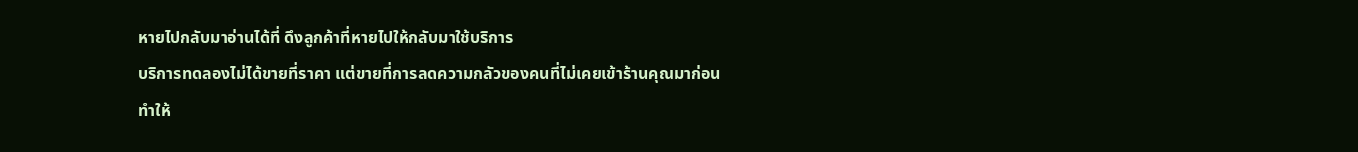หายไปกลับมาอ่านได้ที่ ดึงลูกค้าที่หายไปให้กลับมาใช้บริการ
บริการทดลองไม่ได้ขายที่ราคา แต่ขายที่การลดความกลัวของคนที่ไม่เคยเข้าร้านคุณมาก่อน
ทำให้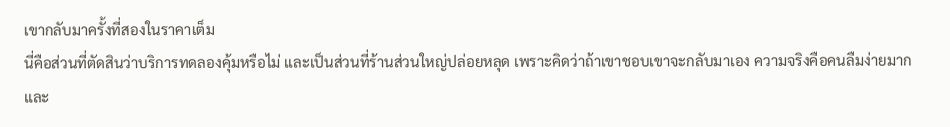เขากลับมาครั้งที่สองในราคาเต็ม
นี่คือส่วนที่ตัดสินว่าบริการทดลองคุ้มหรือไม่ และเป็นส่วนที่ร้านส่วนใหญ่ปล่อยหลุด เพราะคิดว่าถ้าเขาชอบเขาจะกลับมาเอง ความจริงคือคนลืมง่ายมาก และ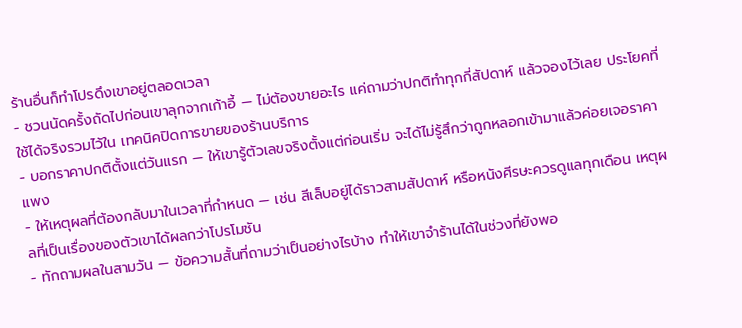ร้านอื่นก็ทำโปรดึงเขาอยู่ตลอดเวลา
- ชวนนัดครั้งถัดไปก่อนเขาลุกจากเก้าอี้ — ไม่ต้องขายอะไร แค่ถามว่าปกติทำทุกกี่สัปดาห์ แล้วจองไว้เลย ประโยคที่ใช้ได้จริงรวมไว้ใน เทคนิคปิดการขายของร้านบริการ
- บอกราคาปกติตั้งแต่วันแรก — ให้เขารู้ตัวเลขจริงตั้งแต่ก่อนเริ่ม จะได้ไม่รู้สึกว่าถูกหลอกเข้ามาแล้วค่อยเจอราคาแพง
- ให้เหตุผลที่ต้องกลับมาในเวลาที่กำหนด — เช่น สีเล็บอยู่ได้ราวสามสัปดาห์ หรือหนังศีรษะควรดูแลทุกเดือน เหตุผลที่เป็นเรื่องของตัวเขาได้ผลกว่าโปรโมชัน
- ทักถามผลในสามวัน — ข้อความสั้นที่ถามว่าเป็นอย่างไรบ้าง ทำให้เขาจำร้านได้ในช่วงที่ยังพอ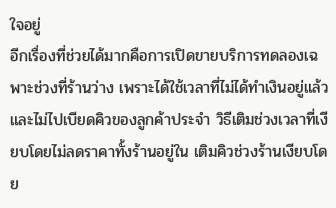ใจอยู่
อีกเรื่องที่ช่วยได้มากคือการเปิดขายบริการทดลองเฉพาะช่วงที่ร้านว่าง เพราะได้ใช้เวลาที่ไม่ได้ทำเงินอยู่แล้ว และไม่ไปเบียดคิวของลูกค้าประจำ วิธีเติมช่วงเวลาที่เงียบโดยไม่ลดราคาทั้งร้านอยู่ใน เติมคิวช่วงร้านเงียบโดย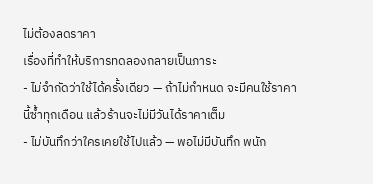ไม่ต้องลดราคา
เรื่องที่ทำให้บริการทดลองกลายเป็นภาระ
- ไม่จำกัดว่าใช้ได้ครั้งเดียว — ถ้าไม่กำหนด จะมีคนใช้ราคานี้ซ้ำทุกเดือน แล้วร้านจะไม่มีวันได้ราคาเต็ม
- ไม่บันทึกว่าใครเคยใช้ไปแล้ว — พอไม่มีบันทึก พนัก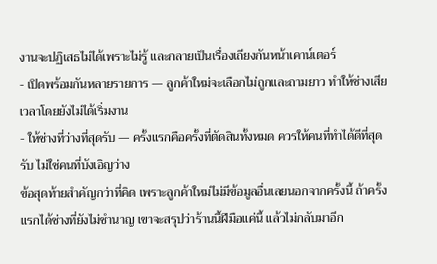งานจะปฏิเสธไม่ได้เพราะไม่รู้ และกลายเป็นเรื่องเถียงกันหน้าเคาน์เตอร์
- เปิดพร้อมกันหลายรายการ — ลูกค้าใหม่จะเลือกไม่ถูกและถามยาว ทำให้ช่างเสียเวลาโดยยังไม่ได้เริ่มงาน
- ให้ช่างที่ว่างที่สุดรับ — ครั้งแรกคือครั้งที่ตัดสินทั้งหมด ควรให้คนที่ทำได้ดีที่สุดรับ ไม่ใช่คนที่บังเอิญว่าง
ข้อสุดท้ายสำคัญกว่าที่คิด เพราะลูกค้าใหม่ไม่มีข้อมูลอื่นเลยนอกจากครั้งนี้ ถ้าครั้งแรกได้ช่างที่ยังไม่ชำนาญ เขาจะสรุปว่าร้านนี้ฝีมือแค่นี้ แล้วไม่กลับมาอีก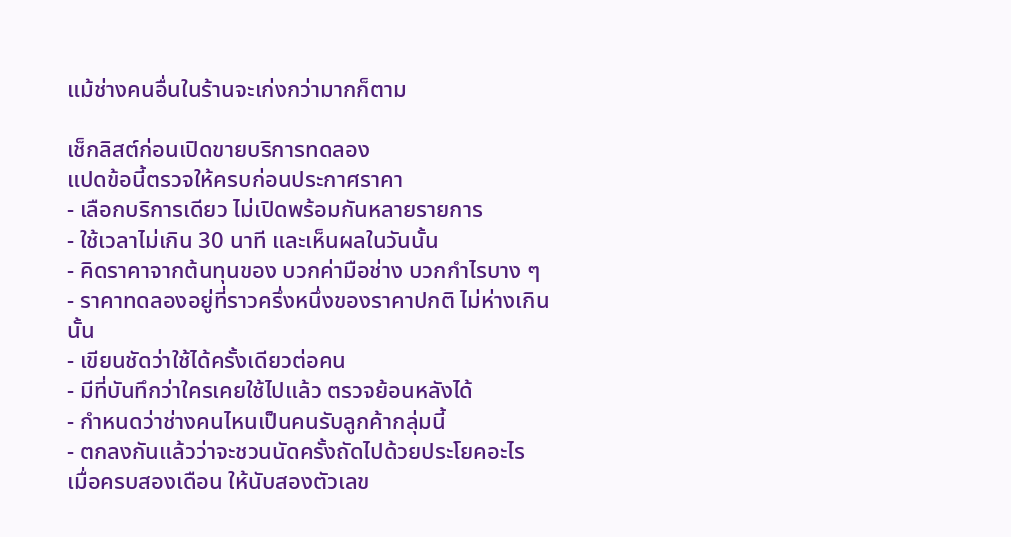แม้ช่างคนอื่นในร้านจะเก่งกว่ามากก็ตาม

เช็กลิสต์ก่อนเปิดขายบริการทดลอง
แปดข้อนี้ตรวจให้ครบก่อนประกาศราคา
- เลือกบริการเดียว ไม่เปิดพร้อมกันหลายรายการ
- ใช้เวลาไม่เกิน 30 นาที และเห็นผลในวันนั้น
- คิดราคาจากต้นทุนของ บวกค่ามือช่าง บวกกำไรบาง ๆ
- ราคาทดลองอยู่ที่ราวครึ่งหนึ่งของราคาปกติ ไม่ห่างเกินนั้น
- เขียนชัดว่าใช้ได้ครั้งเดียวต่อคน
- มีที่บันทึกว่าใครเคยใช้ไปแล้ว ตรวจย้อนหลังได้
- กำหนดว่าช่างคนไหนเป็นคนรับลูกค้ากลุ่มนี้
- ตกลงกันแล้วว่าจะชวนนัดครั้งถัดไปด้วยประโยคอะไร
เมื่อครบสองเดือน ให้นับสองตัวเลข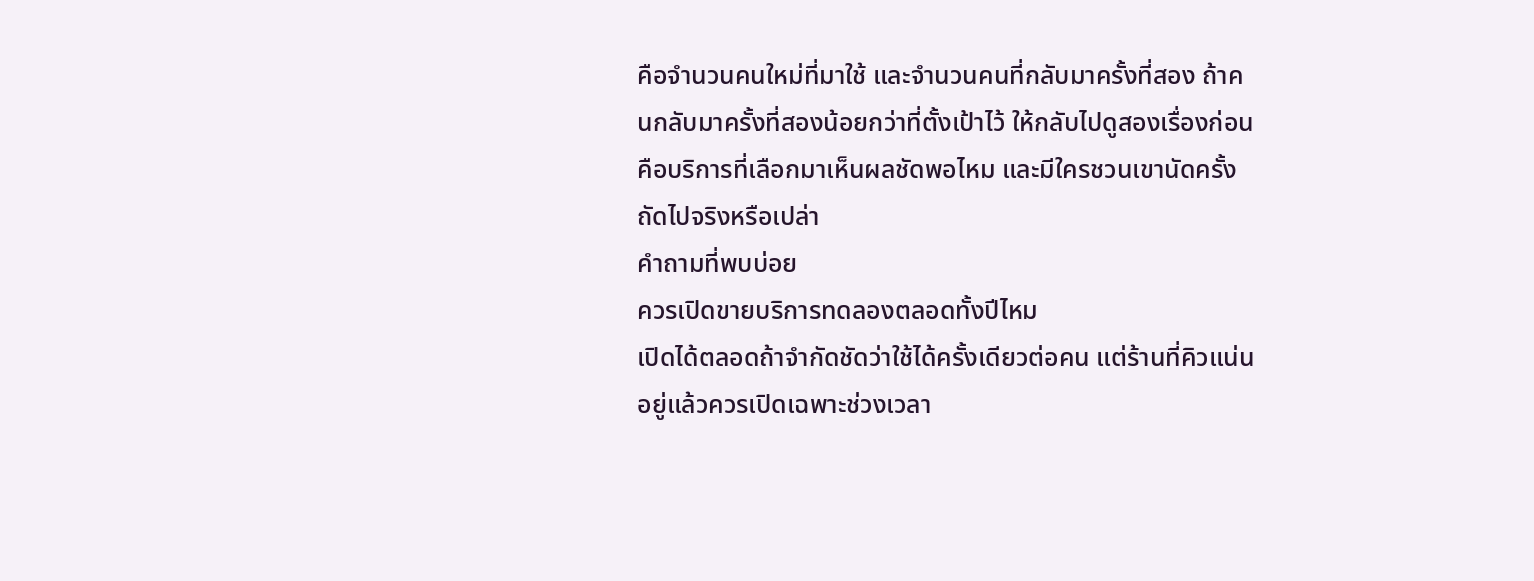คือจำนวนคนใหม่ที่มาใช้ และจำนวนคนที่กลับมาครั้งที่สอง ถ้าคนกลับมาครั้งที่สองน้อยกว่าที่ตั้งเป้าไว้ ให้กลับไปดูสองเรื่องก่อน คือบริการที่เลือกมาเห็นผลชัดพอไหม และมีใครชวนเขานัดครั้งถัดไปจริงหรือเปล่า
คำถามที่พบบ่อย
ควรเปิดขายบริการทดลองตลอดทั้งปีไหม
เปิดได้ตลอดถ้าจำกัดชัดว่าใช้ได้ครั้งเดียวต่อคน แต่ร้านที่คิวแน่นอยู่แล้วควรเปิดเฉพาะช่วงเวลา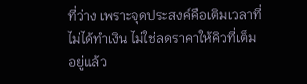ที่ว่าง เพราะจุดประสงค์คือเติมเวลาที่ไม่ได้ทำเงิน ไม่ใช่ลดราคาให้คิวที่เต็มอยู่แล้ว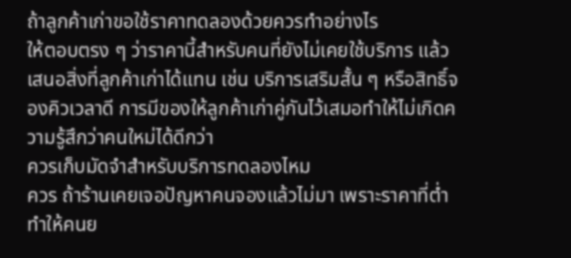ถ้าลูกค้าเก่าขอใช้ราคาทดลองด้วยควรทำอย่างไร
ให้ตอบตรง ๆ ว่าราคานี้สำหรับคนที่ยังไม่เคยใช้บริการ แล้วเสนอสิ่งที่ลูกค้าเก่าได้แทน เช่น บริการเสริมสั้น ๆ หรือสิทธิ์จองคิวเวลาดี การมีของให้ลูกค้าเก่าคู่กันไว้เสมอทำให้ไม่เกิดความรู้สึกว่าคนใหม่ได้ดีกว่า
ควรเก็บมัดจำสำหรับบริการทดลองไหม
ควร ถ้าร้านเคยเจอปัญหาคนจองแล้วไม่มา เพราะราคาที่ต่ำทำให้คนย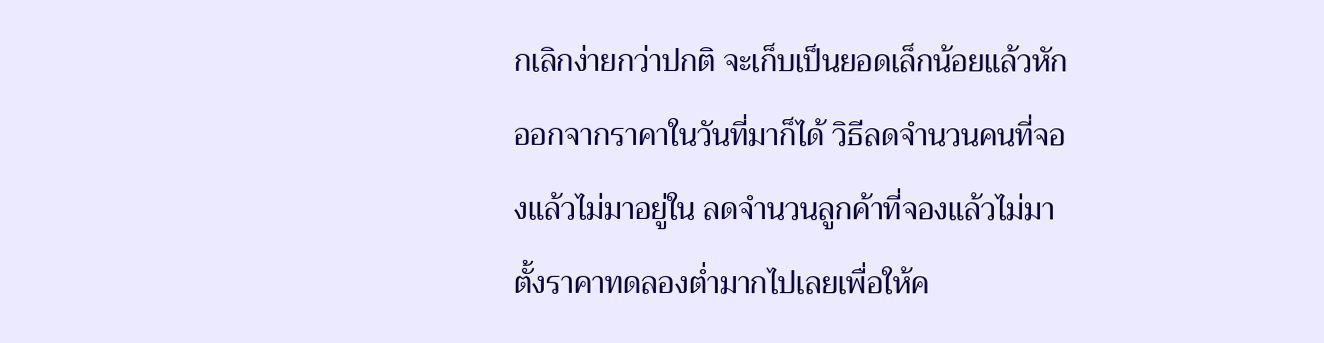กเลิกง่ายกว่าปกติ จะเก็บเป็นยอดเล็กน้อยแล้วหักออกจากราคาในวันที่มาก็ได้ วิธีลดจำนวนคนที่จองแล้วไม่มาอยู่ใน ลดจำนวนลูกค้าที่จองแล้วไม่มา
ตั้งราคาทดลองต่ำมากไปเลยเพื่อให้ค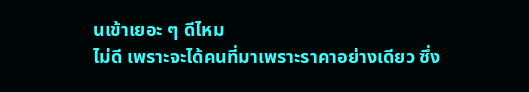นเข้าเยอะ ๆ ดีไหม
ไม่ดี เพราะจะได้คนที่มาเพราะราคาอย่างเดียว ซึ่ง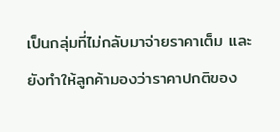เป็นกลุ่มที่ไม่กลับมาจ่ายราคาเต็ม และยังทำให้ลูกค้ามองว่าราคาปกติของ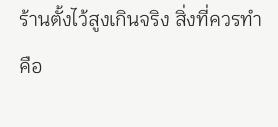ร้านตั้งไว้สูงเกินจริง สิ่งที่ควรทำคือ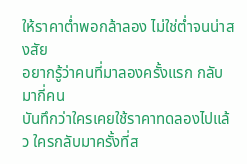ให้ราคาต่ำพอกล้าลอง ไม่ใช่ต่ำจนน่าสงสัย
อยากรู้ว่าคนที่มาลองครั้งแรก กลับมากี่คน
บันทึกว่าใครเคยใช้ราคาทดลองไปแล้ว ใครกลับมาครั้งที่ส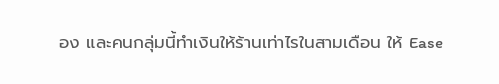อง และคนกลุ่มนี้ทำเงินให้ร้านเท่าไรในสามเดือน ให้ Ease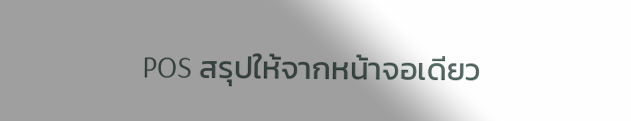POS สรุปให้จากหน้าจอเดียว